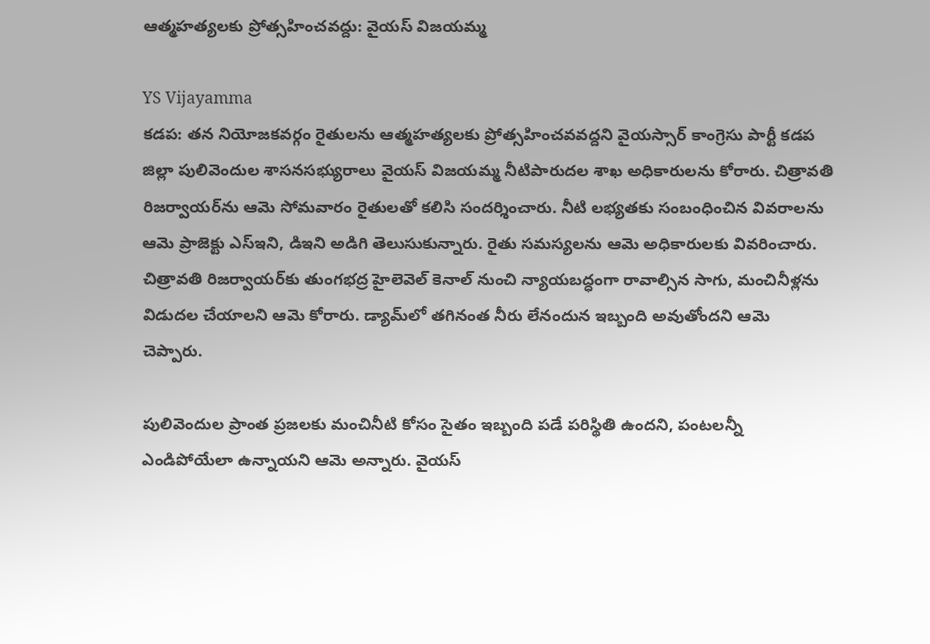ఆత్మహత్యలకు ప్రోత్సహించవద్దు: వైయస్ విజయమ్మ

YS Vijayamma
కడప: తన నియోజకవర్గం రైతులను ఆత్మహత్యలకు ప్రోత్సహించవవద్దని వైయస్సార్ కాంగ్రెసు పార్టీ కడప జిల్లా పులివెందుల శాసనసభ్యురాలు వైయస్ విజయమ్మ నీటిపారుదల శాఖ అధికారులను కోరారు. చిత్రావతి రిజర్వాయర్‌ను ఆమె సోమవారం రైతులతో కలిసి సందర్శించారు. నీటి లభ్యతకు సంబంధించిన వివరాలను ఆమె ప్రాజెక్టు ఎస్ఇని, డిఇని అడిగి తెలుసుకున్నారు. రైతు సమస్యలను ఆమె అధికారులకు వివరించారు. చిత్రావతి రిజర్వాయర్‌కు తుంగభద్ర హైలెవెల్ కెనాల్ నుంచి న్యాయబద్ధంగా రావాల్సిన సాగు, మంచినీళ్లను విడుదల చేయాలని ఆమె కోరారు. డ్యామ్‌లో తగినంత నీరు లేనందున ఇబ్బంది అవుతోందని ఆమె చెప్పారు.

పులివెందుల ప్రాంత ప్రజలకు మంచినీటి కోసం సైతం ఇబ్బంది పడే పరిస్థితి ఉందని, పంటలన్నీ ఎండిపోయేలా ఉన్నాయని ఆమె అన్నారు. వైయస్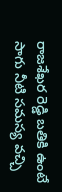రాజశేఖర రెడ్డి బతికి ఉంటే సాగు నీటి సమస్య వచ్చి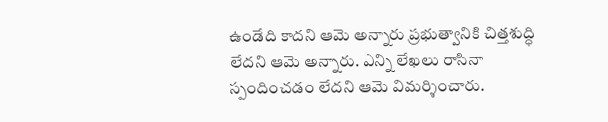ఉండేది కాదని ఆమె అన్నారు ప్రభుత్వానికి చిత్తశుద్ధి లేదని ఆమె అన్నారు. ఎన్ని లేఖలు రాసినా స్పందించడం లేదని ఆమె విమర్శించారు.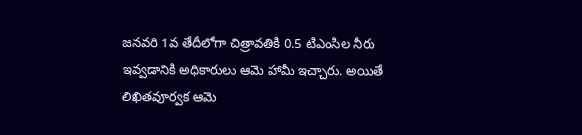జనవరి 1వ తేదీలోగా చిత్రావతికి 0.5 టిఎంసిల నీరు ఇవ్వడానికి అధికారులు ఆమె హామీ ఇచ్చారు. అయితే లిఖితవూర్వక ఆమె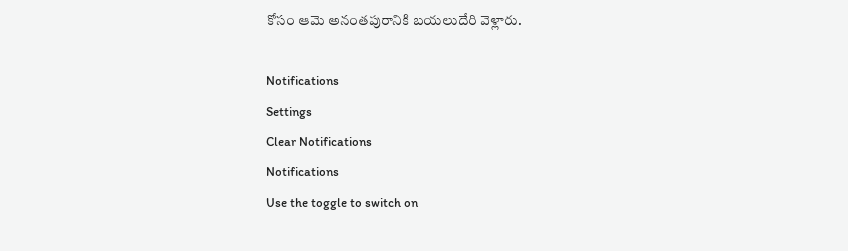కోసం ఆమె అనంతపురానికి బయలుదేరి వెళ్లారు.

Notifications
Settings
Clear Notifications
Notifications
Use the toggle to switch on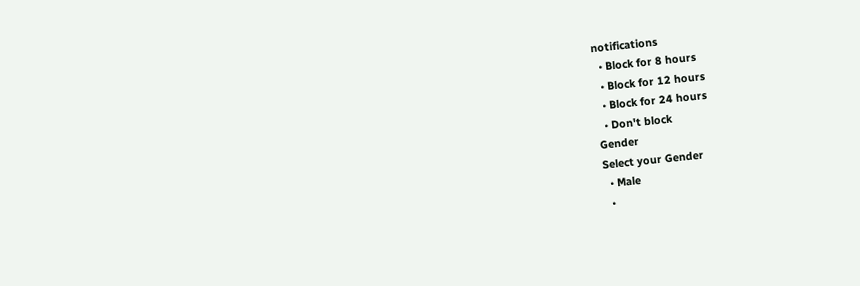notifications
  • Block for 8 hours
  • Block for 12 hours
  • Block for 24 hours
  • Don't block
Gender
Select your Gender
  • Male
  •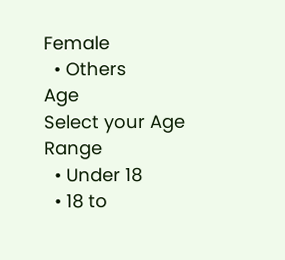Female
  • Others
Age
Select your Age Range
  • Under 18
  • 18 to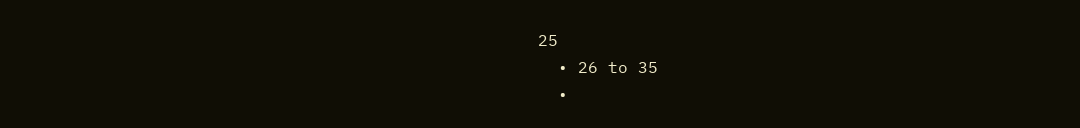25
  • 26 to 35
  •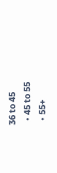36 to 45
  • 45 to 55
  • 55+